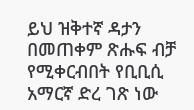ይህ ዝቅተኛ ዳታን በመጠቀም ጽሑፍ ብቻ የሚቀርብበት የቢቢሲ አማርኛ ድረ ገጽ ነው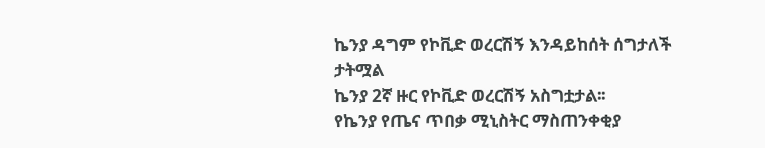ኬንያ ዳግም የኮቪድ ወረርሽኝ እንዳይከሰት ሰግታለች
ታትሟል
ኬንያ 2ኛ ዙር የኮቪድ ወረርሽኝ አስግቷታል፡፡
የኬንያ የጤና ጥበቃ ሚኒስትር ማስጠንቀቂያ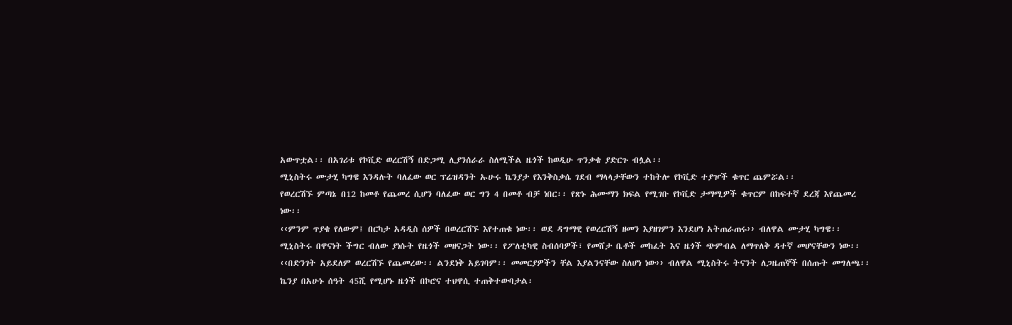አውጥቷል፡፡ በአገሪቱ የኮቪድ ወረርሽኝ በድጋሚ ሊያንሰራራ ስለሚችል ዜጎች ከወዲሁ ጥንቃቄ ያድርጉ ብሏል፡፡
ሚኒስትሩ ሙታሂ ካግዌ እንዳሉት ባለፈው ወር ፕሬዝዳንት ኡሁሩ ኬንያታ የእንቅስቃሴ ገደብ ማላላታቸውን ተከትሎ የኮቪድ ተያዦች ቁጥር ጨምሯል፡፡
የወረርሽኙ ምጣኔ በ12 ከመቶ የጨመረ ሲሆን ባለፈው ወር ግን 4 በመቶ ብቻ ነበር፡፡ የጽኑ ሕሙማን ክፍል የሚገቡ የኮቪድ ታማሚዎች ቁጥርም በከፍተኛ ደረጃ እየጨመረ ነው፡፡
‹‹ምንም ጥያቄ የለውም፤ በርካታ አዳዲስ ሰዎች በወረርሽኙ እየተጠቁ ነው፡፡ ወደ ዳግማዊ የወረርሽኝ ዘመን እያዘገምን እንደሆነ አትጠራጠሩ›› ብለዋል ሙታሂ ካግዌ፡፡
ሚኒስትሩ በዋናነት ችግር ብለው ያነሱት የዜጎች መዘናጋት ነው፡፡ የፖለቲካዊ ስብሰባዎች፣ የመሸታ ቤቶች መከፈት እና ዜጎች ጭምብል ለማጥለቅ ዳተኛ መሆናቸውን ነው፡፡
‹‹በድንገት አይደለም ወረርሽኙ የጨመረው፡፡ ልንደነቅ አይገባም፡፡ መመርያዎችን ቸል እያልንናቸው ስለሆነ ነው›› ብለዋል ሚኒስትሩ ትናንት ለጋዜጠኞች በሰጡት መግለጫ፡፡
ኬንያ በአሁኑ ሰዓት 45ሺ የሚሆኑ ዜጎች በኮሮና ተህዋሲ ተጠቅተውባታል፡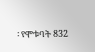፡ የሞቱባት 832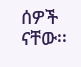ሰዎች ናቸው፡፡